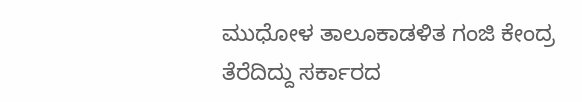ಮುಧೋಳ ತಾಲೂಕಾಡಳಿತ ಗಂಜಿ ಕೇಂದ್ರ ತೆರೆದಿದ್ದು ಸರ್ಕಾರದ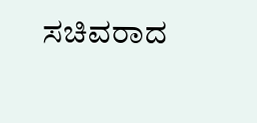ಸಚಿವರಾದ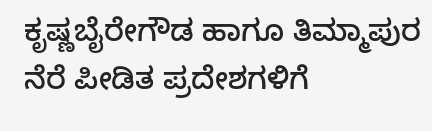ಕೃಷ್ಣಬೈರೇಗೌಡ ಹಾಗೂ ತಿಮ್ಮಾಪುರ ನೆರೆ ಪೀಡಿತ ಪ್ರದೇಶಗಳಿಗೆ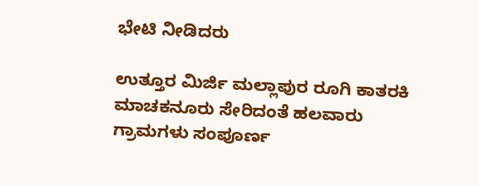ಭೇಟಿ ನೀಡಿದರು

ಉತ್ತೂರ ಮಿರ್ಜಿ ಮಲ್ಲಾಪುರ ರೂಗಿ ಕಾತರಕಿ ಮಾಚಕನೂರು ಸೇರಿದಂತೆ ಹಲವಾರು ಗ್ರಾಮಗಳು ಸಂಪೂರ್ಣ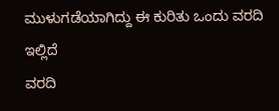ಮುಳುಗಡೆಯಾಗಿದ್ದು ಈ ಕುರಿತು ಒಂದು ವರದಿ ಇಲ್ಲಿದೆ
ವರದಿ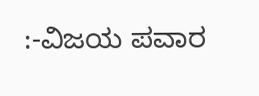:-ವಿಜಯ ಪವಾರ